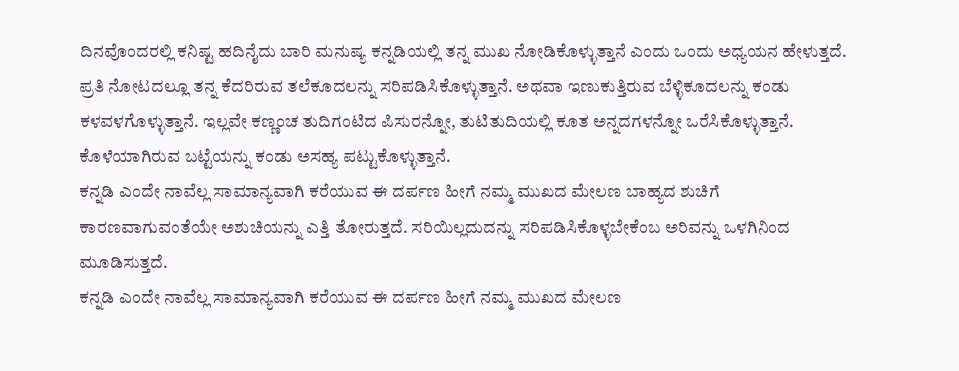ದಿನವೊಂದರಲ್ಲಿ ಕನಿಷ್ಟ ಹದಿನೈದು ಬಾರಿ ಮನುಷ್ಯ ಕನ್ನಡಿಯಲ್ಲಿ ತನ್ನ ಮುಖ ನೋಡಿಕೊಳ್ಳುತ್ತಾನೆ ಎಂದು ಒಂದು ಅಧ್ಯಯನ ಹೇಳುತ್ತದೆ. ಪ್ರತಿ ನೋಟದಲ್ಲೂ ತನ್ನ ಕೆದರಿರುವ ತಲೆಕೂದಲನ್ನು ಸರಿಪಡಿಸಿಕೊಳ್ಳುತ್ತಾನೆ. ಅಥವಾ ಇಣುಕುತ್ತಿರುವ ಬೆಳ್ಳಿಕೂದಲನ್ನು ಕಂಡು ಕಳವಳಗೊಳ್ಳುತ್ತಾನೆ. ಇಲ್ಲವೇ ಕಣ್ಣಂಚ ತುದಿಗಂಟಿದ ಪಿಸುರನ್ನೋ, ತುಟಿತುದಿಯಲ್ಲಿ ಕೂತ ಅನ್ನದಗಳನ್ನೋ ಒರೆಸಿಕೊಳ್ಳುತ್ತಾನೆ. ಕೊಳೆಯಾಗಿರುವ ಬಟ್ಟೆಯನ್ನು ಕಂಡು ಅಸಹ್ಯ ಪಟ್ಟುಕೊಳ್ಳುತ್ತಾನೆ.
ಕನ್ನಡಿ ಎಂದೇ ನಾವೆಲ್ಲ ಸಾಮಾನ್ಯವಾಗಿ ಕರೆಯುವ ಈ ದರ್ಪಣ ಹೀಗೆ ನಮ್ಮ ಮುಖದ ಮೇಲಣ ಬಾಹ್ಯದ ಶುಚಿಗೆ ಕಾರಣವಾಗುವಂತೆಯೇ ಅಶುಚಿಯನ್ನು ಎತ್ತಿ ತೋರುತ್ತದೆ. ಸರಿಯಿಲ್ಲದುದನ್ನು ಸರಿಪಡಿಸಿಕೊಳ್ಳಬೇಕೆಂಬ ಅರಿವನ್ನು ಒಳಗಿನಿಂದ ಮೂಡಿಸುತ್ತದೆ.
ಕನ್ನಡಿ ಎಂದೇ ನಾವೆಲ್ಲ ಸಾಮಾನ್ಯವಾಗಿ ಕರೆಯುವ ಈ ದರ್ಪಣ ಹೀಗೆ ನಮ್ಮ ಮುಖದ ಮೇಲಣ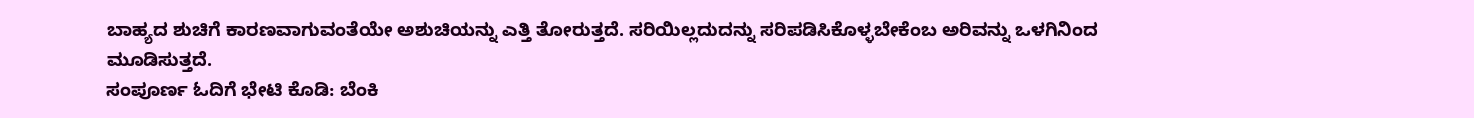ಬಾಹ್ಯದ ಶುಚಿಗೆ ಕಾರಣವಾಗುವಂತೆಯೇ ಅಶುಚಿಯನ್ನು ಎತ್ತಿ ತೋರುತ್ತದೆ. ಸರಿಯಿಲ್ಲದುದನ್ನು ಸರಿಪಡಿಸಿಕೊಳ್ಳಬೇಕೆಂಬ ಅರಿವನ್ನು ಒಳಗಿನಿಂದ ಮೂಡಿಸುತ್ತದೆ.
ಸಂಪೂರ್ಣ ಓದಿಗೆ ಭೇಟಿ ಕೊಡಿ: ಬೆಂಕಿ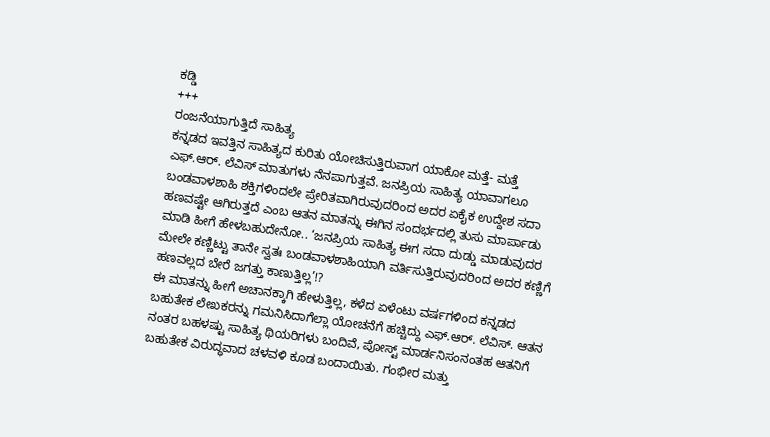ಕಡ್ಡಿ
+++
ರಂಜನೆಯಾಗುತ್ತಿದೆ ಸಾಹಿತ್ಯ
ಕನ್ನಡದ ಇವತ್ತಿನ ಸಾಹಿತ್ಯದ ಕುರಿತು ಯೋಚಿಸುತ್ತಿರುವಾಗ ಯಾಕೋ ಮತ್ತೆ- ಮತ್ತೆ ಎಫ್.ಆರ್. ಲೆವಿಸ್ ಮಾತುಗಳು ನೆನಪಾಗುತ್ತವೆ. ಜನಪ್ರಿಯ ಸಾಹಿತ್ಯ ಯಾವಾಗಲೂ ಬಂಡವಾಳಶಾಹಿ ಶಕ್ತಿಗಳಿಂದಲೇ ಪ್ರೇರಿತವಾಗಿರುವುದರಿಂದ ಅದರ ಏಕೈಕ ಉದ್ದೇಶ ಸದಾ ಹಣವಷ್ಟೇ ಆಗಿರುತ್ತದೆ ಎಂಬ ಆತನ ಮಾತನ್ನು ಈಗಿನ ಸಂದರ್ಭದಲ್ಲಿ ತುಸು ಮಾರ್ಪಾಡು ಮಾಡಿ ಹೀಗೆ ಹೇಳಬಹುದೇನೋ.. ‘ಜನಪ್ರಿಯ ಸಾಹಿತ್ಯ ಈಗ ಸದಾ ದುಡ್ಡು ಮಾಡುವುದರ ಮೇಲೇ ಕಣ್ಣಿಟ್ಟು ತಾನೇ ಸ್ವತಃ ಬಂಡವಾಳಶಾಹಿಯಾಗಿ ವರ್ತಿಸುತ್ತಿರುವುದರಿಂದ ಅದರ ಕಣ್ಣಿಗೆ ಹಣವಲ್ಲದ ಬೇರೆ ಜಗತ್ತು ಕಾಣುತ್ತಿಲ್ಲ’!?
ಈ ಮಾತನ್ನು ಹೀಗೆ ಅಚಾನಕ್ಕಾಗಿ ಹೇಳುತ್ತಿಲ್ಲ, ಕಳೆದ ಏಳೆಂಟು ವರ್ಷಗಳಿಂದ ಕನ್ನಡದ ಬಹುತೇಕ ಲೇಖಕರನ್ನು ಗಮನಿಸಿದಾಗೆಲ್ಲಾ ಯೋಚನೆಗೆ ಹಚ್ಚಿದ್ದು ಎಫ್.ಆರ್. ಲೆವಿಸ್. ಆತನ ನಂತರ ಬಹಳಷ್ಟು ಸಾಹಿತ್ಯ ಥಿಯರಿಗಳು ಬಂದಿವೆ, ಪೋಸ್ಟ್ ಮಾರ್ಡನಿಸಂನಂತಹ ಆತನಿಗೆ ಬಹುತೇಕ ವಿರುದ್ಧವಾದ ಚಳವಳಿ ಕೂಡ ಬಂದಾಯಿತು. ಗಂಭೀರ ಮತ್ತು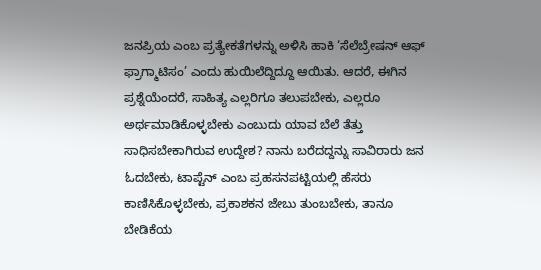ಜನಪ್ರಿಯ ಎಂಬ ಪ್ರತ್ಯೇಕತೆಗಳನ್ನು ಅಳಿಸಿ ಹಾಕಿ ‘ಸೆಲೆಬ್ರೇಷನ್ ಆಫ್ ಫ್ರಾಗ್ಮಾಟಿಸಂ’ ಎಂದು ಹುಯಿಲೆದ್ದಿದ್ದೂ ಆಯಿತು. ಆದರೆ, ಈಗಿನ ಪ್ರಶ್ನೆಯೆಂದರೆ, ಸಾಹಿತ್ಯ ಎಲ್ಲರಿಗೂ ತಲುಪಬೇಕು, ಎಲ್ಲರೂ ಅರ್ಥಮಾಡಿಕೊಳ್ಳಬೇಕು ಎಂಬುದು ಯಾವ ಬೆಲೆ ತೆತ್ತು ಸಾಧಿಸಬೇಕಾಗಿರುವ ಉದ್ದೇಶ? ನಾನು ಬರೆದದ್ದನ್ನು ಸಾವಿರಾರು ಜನ ಓದಬೇಕು, ಟಾಪ್ಟೆನ್ ಎಂಬ ಪ್ರಹಸನಪಟ್ಟಿಯಲ್ಲಿ ಹೆಸರು ಕಾಣಿಸಿಕೊಳ್ಳಬೇಕು, ಪ್ರಕಾಶಕನ ಜೇಬು ತುಂಬಬೇಕು, ತಾನೂ ಬೇಡಿಕೆಯ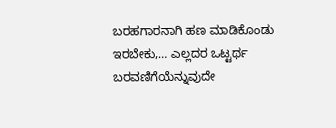ಬರಹಗಾರನಾಗಿ ಹಣ ಮಾಡಿಕೊಂಡು ಇರಬೇಕು,… ಎಲ್ಲದರ ಒಟ್ಟರ್ಥ ಬರವಣಿಗೆಯೆನ್ನುವುದೇ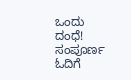ಒಂದು ದಂಧೆ!
ಸಂಪೂರ್ಣ ಓದಿಗೆ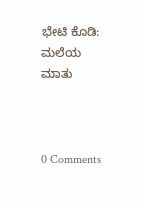ಭೇಟಿ ಕೊಡಿ: ಮಲೆಯ ಮಾತು



0 Comments